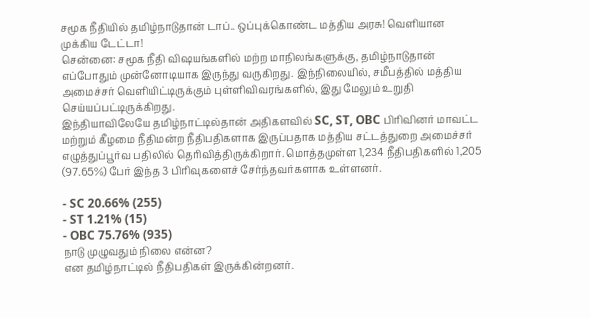சமூக நீதியில் தமிழ்நாடுதான் டாப்.. ஒப்புக்கொண்ட மத்திய அரசு! வெளியான முக்கிய டேட்டா!
சென்னை: சமூக நீதி விஷயங்களில் மற்ற மாநிலங்களுக்கு, தமிழ்நாடுதான் எப்போதும் முன்னோடியாக இருந்து வருகிறது. இந்நிலையில், சமீபத்தில் மத்திய அமைச்சர் வெளியிட்டிருக்கும் புள்ளிவிவரங்களில், இது மேலும் உறுதி செய்யப்பட்டிருக்கிறது.
இந்தியாவிலேயே தமிழ்நாட்டில்தான் அதிகளவில் SC, ST, OBC பிரிவினர் மாவட்ட மற்றும் கீழமை நீதிமன்ற நீதிபதிகளாக இருப்பதாக மத்திய சட்டத்துறை அமைச்சர் எழுத்துப்பூர்வ பதிலில் தெரிவித்திருக்கிறார். மொத்தமுள்ள 1,234 நீதிபதிகளில் 1,205 (97.65%) பேர் இந்த 3 பிரிவுகளைச் சேர்ந்தவர்களாக உள்ளனர்.

- SC 20.66% (255)
- ST 1.21% (15)
- OBC 75.76% (935)
நாடு முழுவதும் நிலை என்ன?
என தமிழ்நாட்டில் நீதிபதிகள் இருக்கின்றனர்.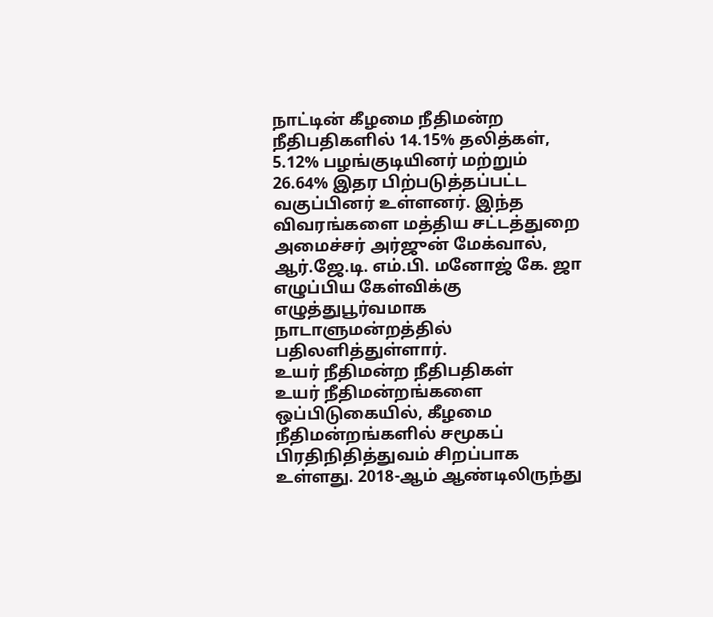நாட்டின் கீழமை நீதிமன்ற நீதிபதிகளில் 14.15% தலித்கள், 5.12% பழங்குடியினர் மற்றும் 26.64% இதர பிற்படுத்தப்பட்ட வகுப்பினர் உள்ளனர். இந்த விவரங்களை மத்திய சட்டத்துறை அமைச்சர் அர்ஜுன் மேக்வால், ஆர்.ஜே.டி. எம்.பி. மனோஜ் கே. ஜா எழுப்பிய கேள்விக்கு எழுத்துபூர்வமாக நாடாளுமன்றத்தில் பதிலளித்துள்ளார்.
உயர் நீதிமன்ற நீதிபதிகள்
உயர் நீதிமன்றங்களை ஒப்பிடுகையில், கீழமை நீதிமன்றங்களில் சமூகப் பிரதிநிதித்துவம் சிறப்பாக உள்ளது. 2018-ஆம் ஆண்டிலிருந்து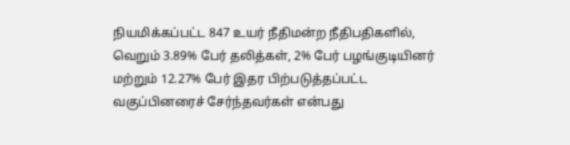நியமிக்கப்பட்ட 847 உயர் நீதிமன்ற நீதிபதிகளில், வெறும் 3.89% பேர் தலித்கள், 2% பேர் பழங்குடியினர் மற்றும் 12.27% பேர் இதர பிற்படுத்தப்பட்ட வகுப்பினரைச் சேர்ந்தவர்கள் என்பது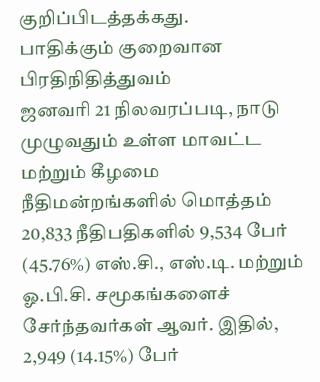குறிப்பிடத்தக்கது.
பாதிக்கும் குறைவான பிரதிநிதித்துவம்
ஜனவரி 21 நிலவரப்படி, நாடு முழுவதும் உள்ள மாவட்ட மற்றும் கீழமை நீதிமன்றங்களில் மொத்தம் 20,833 நீதிபதிகளில் 9,534 பேர் (45.76%) எஸ்.சி., எஸ்.டி. மற்றும் ஓ.பி.சி. சமூகங்களைச் சேர்ந்தவர்கள் ஆவர். இதில், 2,949 (14.15%) பேர்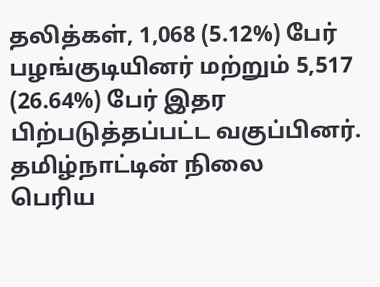தலித்கள், 1,068 (5.12%) பேர் பழங்குடியினர் மற்றும் 5,517 (26.64%) பேர் இதர பிற்படுத்தப்பட்ட வகுப்பினர்.
தமிழ்நாட்டின் நிலை
பெரிய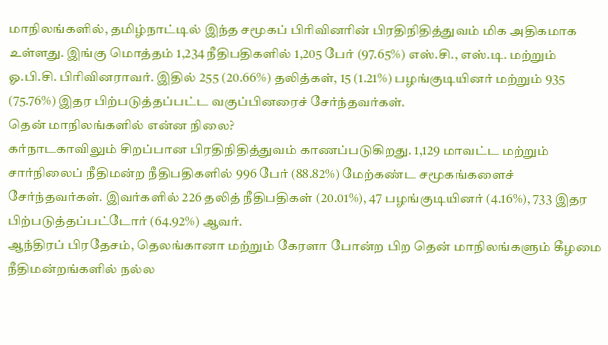மாநிலங்களில், தமிழ்நாட்டில் இந்த சமூகப் பிரிவினரின் பிரதிநிதித்துவம் மிக அதிகமாக உள்ளது. இங்கு மொத்தம் 1,234 நீதிபதிகளில் 1,205 பேர் (97.65%) எஸ்.சி., எஸ்.டி. மற்றும் ஓ.பி.சி. பிரிவினராவர். இதில் 255 (20.66%) தலித்கள், 15 (1.21%) பழங்குடியினர் மற்றும் 935 (75.76%) இதர பிற்படுத்தப்பட்ட வகுப்பினரைச் சேர்ந்தவர்கள்.
தென் மாநிலங்களில் என்ன நிலை?
கர்நாடகாவிலும் சிறப்பான பிரதிநிதித்துவம் காணப்படுகிறது. 1,129 மாவட்ட மற்றும் சார்நிலைப் நீதிமன்ற நீதிபதிகளில் 996 பேர் (88.82%) மேற்கண்ட சமூகங்களைச் சேர்ந்தவர்கள். இவர்களில் 226 தலித் நீதிபதிகள் (20.01%), 47 பழங்குடியினர் (4.16%), 733 இதர பிற்படுத்தப்பட்டோர் (64.92%) ஆவர்.
ஆந்திரப் பிரதேசம், தெலங்கானா மற்றும் கேரளா போன்ற பிற தென் மாநிலங்களும் கீழமை நீதிமன்றங்களில் நல்ல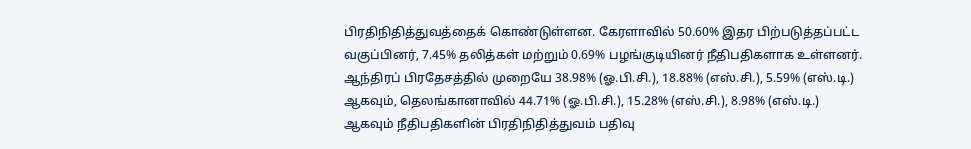பிரதிநிதித்துவத்தைக் கொண்டுள்ளன. கேரளாவில் 50.60% இதர பிற்படுத்தப்பட்ட வகுப்பினர், 7.45% தலித்கள் மற்றும் 0.69% பழங்குடியினர் நீதிபதிகளாக உள்ளனர்.
ஆந்திரப் பிரதேசத்தில் முறையே 38.98% (ஓ.பி.சி.), 18.88% (எஸ்.சி.), 5.59% (எஸ்.டி.) ஆகவும், தெலங்கானாவில் 44.71% (ஓ.பி.சி.), 15.28% (எஸ்.சி.), 8.98% (எஸ்.டி.) ஆகவும் நீதிபதிகளின் பிரதிநிதித்துவம் பதிவு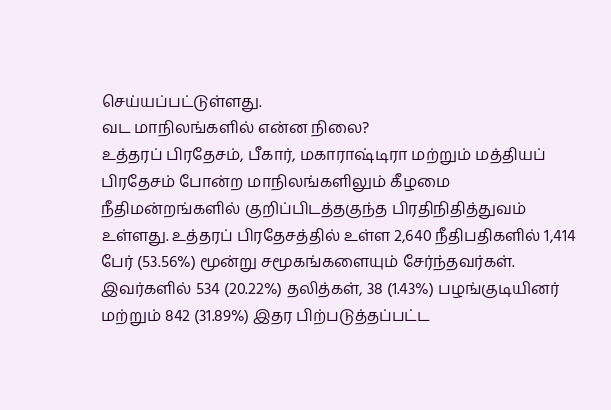செய்யப்பட்டுள்ளது.
வட மாநிலங்களில் என்ன நிலை?
உத்தரப் பிரதேசம், பீகார், மகாராஷ்டிரா மற்றும் மத்தியப் பிரதேசம் போன்ற மாநிலங்களிலும் கீழமை நீதிமன்றங்களில் குறிப்பிடத்தகுந்த பிரதிநிதித்துவம் உள்ளது. உத்தரப் பிரதேசத்தில் உள்ள 2,640 நீதிபதிகளில் 1,414 பேர் (53.56%) மூன்று சமூகங்களையும் சேர்ந்தவர்கள். இவர்களில் 534 (20.22%) தலித்கள், 38 (1.43%) பழங்குடியினர் மற்றும் 842 (31.89%) இதர பிற்படுத்தப்பட்ட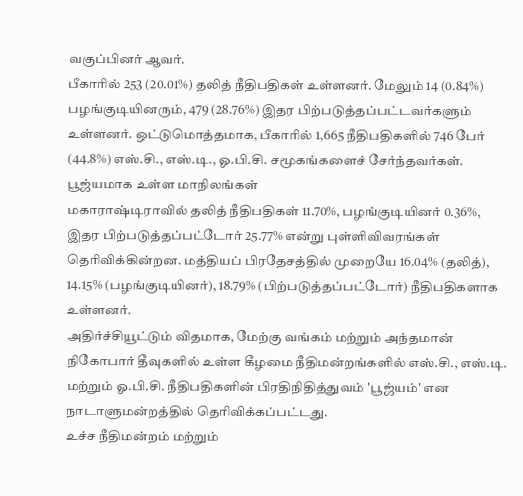வகுப்பினர் ஆவர்.
பீகாரில் 253 (20.01%) தலித் நீதிபதிகள் உள்ளனர். மேலும் 14 (0.84%) பழங்குடியினரும், 479 (28.76%) இதர பிற்படுத்தப்பட்டவர்களும் உள்ளனர். ஒட்டுமொத்தமாக, பீகாரில் 1,665 நீதிபதிகளில் 746 பேர் (44.8%) எஸ்.சி., எஸ்.டி., ஓ.பி.சி. சமூகங்களைச் சேர்ந்தவர்கள்.
பூஜ்யமாக உள்ள மாநிலங்கள்
மகாராஷ்டிராவில் தலித் நீதிபதிகள் 11.70%, பழங்குடியினர் 0.36%, இதர பிற்படுத்தப்பட்டோர் 25.77% என்று புள்ளிவிவரங்கள் தெரிவிக்கின்றன. மத்தியப் பிரதேசத்தில் முறையே 16.04% (தலித்), 14.15% (பழங்குடியினர்), 18.79% (பிற்படுத்தப்பட்டோர்) நீதிபதிகளாக உள்ளனர்.
அதிர்ச்சியூட்டும் விதமாக, மேற்கு வங்கம் மற்றும் அந்தமான் நிகோபார் தீவுகளில் உள்ள கீழமை நீதிமன்றங்களில் எஸ்.சி., எஸ்.டி. மற்றும் ஓ.பி.சி. நீதிபதிகளின் பிரதிநிதித்துவம் 'பூஜ்யம்' என நாடாளுமன்றத்தில் தெரிவிக்கப்பட்டது.
உச்ச நீதிமன்றம் மற்றும்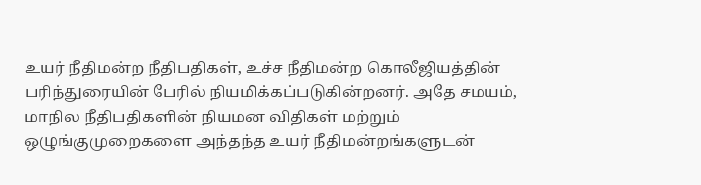உயர் நீதிமன்ற நீதிபதிகள், உச்ச நீதிமன்ற கொலீஜியத்தின் பரிந்துரையின் பேரில் நியமிக்கப்படுகின்றனர். அதே சமயம், மாநில நீதிபதிகளின் நியமன விதிகள் மற்றும் ஒழுங்குமுறைகளை அந்தந்த உயர் நீதிமன்றங்களுடன்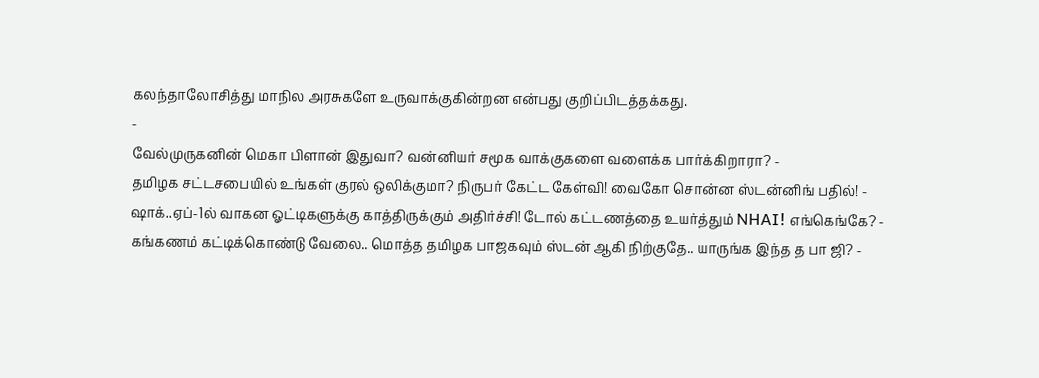கலந்தாலோசித்து மாநில அரசுகளே உருவாக்குகின்றன என்பது குறிப்பிடத்தக்கது.
-
வேல்முருகனின் மெகா பிளான் இதுவா? வன்னியர் சமூக வாக்குகளை வளைக்க பார்க்கிறாரா? -
தமிழக சட்டசபையில் உங்கள் குரல் ஒலிக்குமா? நிருபர் கேட்ட கேள்வி! வைகோ சொன்ன ஸ்டன்னிங் பதில்! -
ஷாக்..ஏப்-1ல் வாகன ஓட்டிகளுக்கு காத்திருக்கும் அதிர்ச்சி! டோல் கட்டணத்தை உயர்த்தும் NHAI! எங்கெங்கே? -
கங்கணம் கட்டிக்கொண்டு வேலை.. மொத்த தமிழக பாஜகவும் ஸ்டன் ஆகி நிற்குதே.. யாருங்க இந்த த பா ஜி? -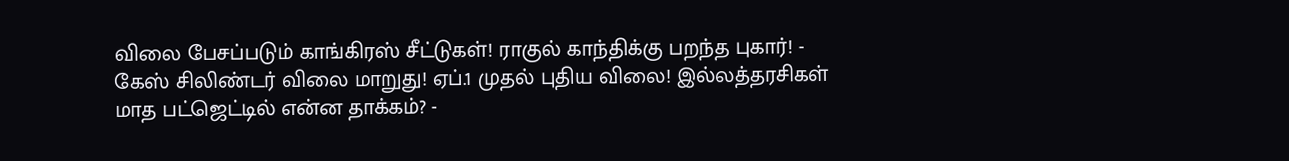விலை பேசப்படும் காங்கிரஸ் சீட்டுகள்! ராகுல் காந்திக்கு பறந்த புகார்! -
கேஸ் சிலிண்டர் விலை மாறுது! ஏப்.1 முதல் புதிய விலை! இல்லத்தரசிகள் மாத பட்ஜெட்டில் என்ன தாக்கம்? -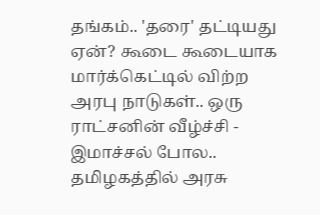தங்கம்.. 'தரை' தட்டியது ஏன்? கூடை கூடையாக மார்க்கெட்டில் விற்ற அரபு நாடுகள்.. ஒரு ராட்சனின் வீழ்ச்சி -
இமாச்சல் போல.. தமிழகத்தில் அரசு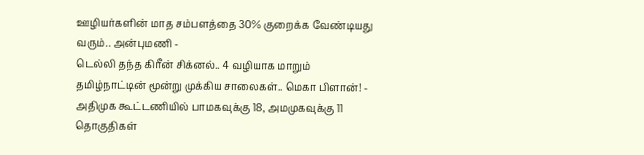ஊழியர்களின் மாத சம்பளத்தை 30% குறைக்க வேண்டியது வரும்.. அன்புமணி -
டெல்லி தந்த கிரீன் சிக்னல்.. 4 வழியாக மாறும் தமிழ்நாட்டின் மூன்று முக்கிய சாலைகள்.. மெகா பிளான்! -
அதிமுக கூட்டணியில் பாமகவுக்கு 18, அமமுகவுக்கு 11 தொகுதிகள்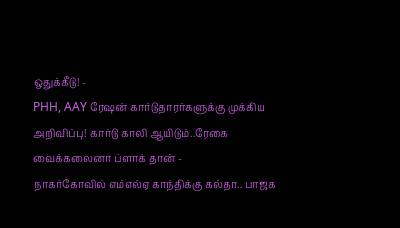ஒதுக்கீடு! -
PHH, AAY ரேஷன் கார்டுதாரர்களுக்கு முக்கிய அறிவிப்பு! கார்டு காலி ஆயிடும்..ரேகை வைக்கலைனா ப்ளாக் தான் -
நாகர்கோவில் எம்எல்ஏ காந்திக்கு கல்தா.. பாஜக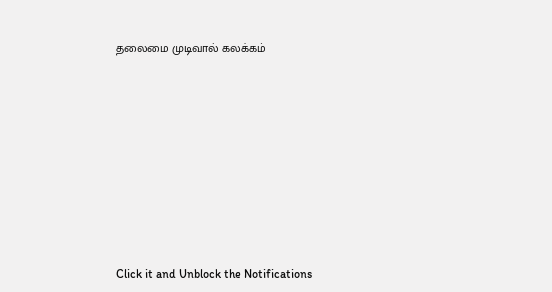தலைமை முடிவால் கலக்கம்












Click it and Unblock the Notifications